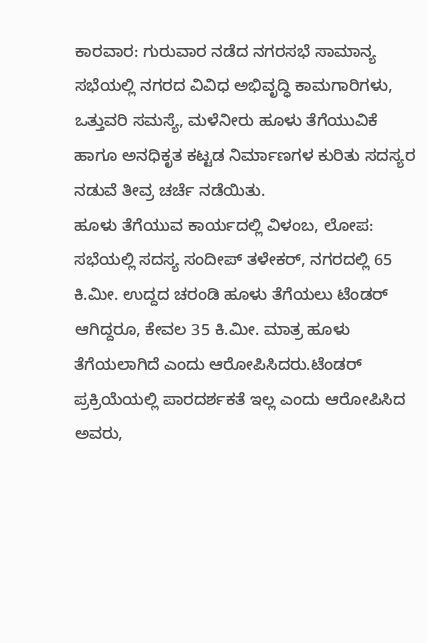ಕಾರವಾರ: ಗುರುವಾರ ನಡೆದ ನಗರಸಭೆ ಸಾಮಾನ್ಯ ಸಭೆಯಲ್ಲಿ ನಗರದ ವಿವಿಧ ಅಭಿವೃದ್ಧಿ ಕಾಮಗಾರಿಗಳು, ಒತ್ತುವರಿ ಸಮಸ್ಯೆ, ಮಳೆನೀರು ಹೂಳು ತೆಗೆಯುವಿಕೆ ಹಾಗೂ ಅನಧಿಕೃತ ಕಟ್ಟಡ ನಿರ್ಮಾಣಗಳ ಕುರಿತು ಸದಸ್ಯರ ನಡುವೆ ತೀವ್ರ ಚರ್ಚೆ ನಡೆಯಿತು.
ಹೂಳು ತೆಗೆಯುವ ಕಾರ್ಯದಲ್ಲಿ ವಿಳಂಬ, ಲೋಪ:
ಸಭೆಯಲ್ಲಿ ಸದಸ್ಯ ಸಂದೀಪ್ ತಳೇಕರ್, ನಗರದಲ್ಲಿ 65 ಕಿ.ಮೀ. ಉದ್ದದ ಚರಂಡಿ ಹೂಳು ತೆಗೆಯಲು ಟೆಂಡರ್ ಆಗಿದ್ದರೂ, ಕೇವಲ 35 ಕಿ.ಮೀ. ಮಾತ್ರ ಹೂಳು ತೆಗೆಯಲಾಗಿದೆ ಎಂದು ಆರೋಪಿಸಿದರು.ಟೆಂಡರ್ ಪ್ರಕ್ರಿಯೆಯಲ್ಲಿ ಪಾರದರ್ಶಕತೆ ಇಲ್ಲ ಎಂದು ಆರೋಪಿಸಿದ ಅವರು,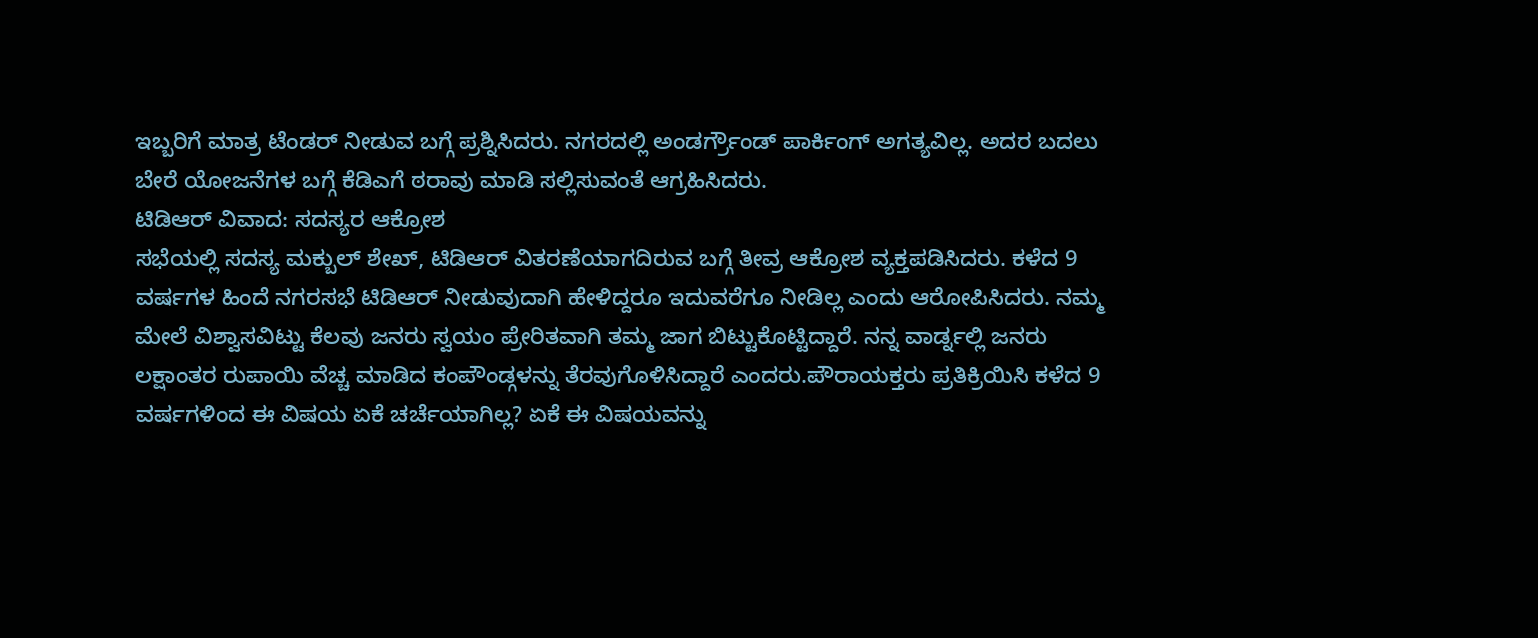ಇಬ್ಬರಿಗೆ ಮಾತ್ರ ಟೆಂಡರ್ ನೀಡುವ ಬಗ್ಗೆ ಪ್ರಶ್ನಿಸಿದರು. ನಗರದಲ್ಲಿ ಅಂಡರ್ಗ್ರೌಂಡ್ ಪಾರ್ಕಿಂಗ್ ಅಗತ್ಯವಿಲ್ಲ. ಅದರ ಬದಲು ಬೇರೆ ಯೋಜನೆಗಳ ಬಗ್ಗೆ ಕೆಡಿಎಗೆ ಠರಾವು ಮಾಡಿ ಸಲ್ಲಿಸುವಂತೆ ಆಗ್ರಹಿಸಿದರು.
ಟಿಡಿಆರ್ ವಿವಾದ: ಸದಸ್ಯರ ಆಕ್ರೋಶ
ಸಭೆಯಲ್ಲಿ ಸದಸ್ಯ ಮಕ್ಬುಲ್ ಶೇಖ್, ಟಿಡಿಆರ್ ವಿತರಣೆಯಾಗದಿರುವ ಬಗ್ಗೆ ತೀವ್ರ ಆಕ್ರೋಶ ವ್ಯಕ್ತಪಡಿಸಿದರು. ಕಳೆದ 9 ವರ್ಷಗಳ ಹಿಂದೆ ನಗರಸಭೆ ಟಿಡಿಆರ್ ನೀಡುವುದಾಗಿ ಹೇಳಿದ್ದರೂ ಇದುವರೆಗೂ ನೀಡಿಲ್ಲ ಎಂದು ಆರೋಪಿಸಿದರು. ನಮ್ಮ ಮೇಲೆ ವಿಶ್ವಾಸವಿಟ್ಟು ಕೆಲವು ಜನರು ಸ್ವಯಂ ಪ್ರೇರಿತವಾಗಿ ತಮ್ಮ ಜಾಗ ಬಿಟ್ಟುಕೊಟ್ಟಿದ್ದಾರೆ. ನನ್ನ ವಾರ್ಡ್ನಲ್ಲಿ ಜನರು ಲಕ್ಷಾಂತರ ರುಪಾಯಿ ವೆಚ್ಚ ಮಾಡಿದ ಕಂಪೌಂಡ್ಗಳನ್ನು ತೆರವುಗೊಳಿಸಿದ್ದಾರೆ ಎಂದರು.ಪೌರಾಯಕ್ತರು ಪ್ರತಿಕ್ರಿಯಿಸಿ ಕಳೆದ 9 ವರ್ಷಗಳಿಂದ ಈ ವಿಷಯ ಏಕೆ ಚರ್ಚೆಯಾಗಿಲ್ಲ? ಏಕೆ ಈ ವಿಷಯವನ್ನು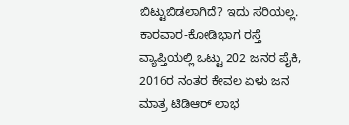ಬಿಟ್ಟುಬಿಡಲಾಗಿದೆ? ಇದು ಸರಿಯಲ್ಲ. ಕಾರವಾರ-ಕೋಡಿಭಾಗ ರಸ್ತೆ ವ್ಯಾಪ್ತಿಯಲ್ಲಿ ಒಟ್ಟು 202 ಜನರ ಪೈಕಿ, 2016ರ ನಂತರ ಕೇವಲ ಏಳು ಜನ ಮಾತ್ರ ಟಿಡಿಆರ್ ಲಾಭ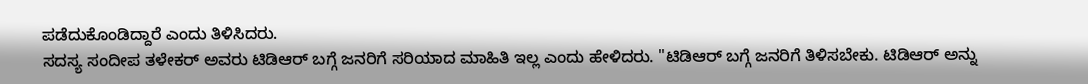ಪಡೆದುಕೊಂಡಿದ್ದಾರೆ ಎಂದು ತಿಳಿಸಿದರು.
ಸದಸ್ಯ ಸಂದೀಪ ತಳೇಕರ್ ಅವರು ಟಿಡಿಆರ್ ಬಗ್ಗೆ ಜನರಿಗೆ ಸರಿಯಾದ ಮಾಹಿತಿ ಇಲ್ಲ ಎಂದು ಹೇಳಿದರು. "ಟಿಡಿಆರ್ ಬಗ್ಗೆ ಜನರಿಗೆ ತಿಳಿಸಬೇಕು. ಟಿಡಿಆರ್ ಅನ್ನು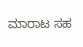ಮಾರಾಟ ಸಹ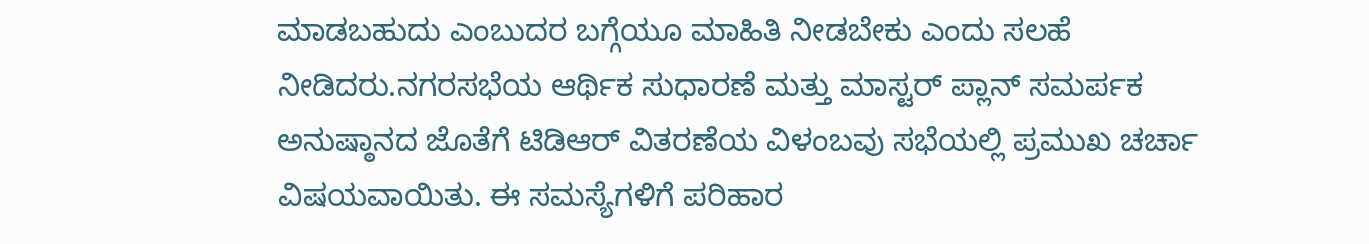ಮಾಡಬಹುದು ಎಂಬುದರ ಬಗ್ಗೆಯೂ ಮಾಹಿತಿ ನೀಡಬೇಕು ಎಂದು ಸಲಹೆ ನೀಡಿದರು.ನಗರಸಭೆಯ ಆರ್ಥಿಕ ಸುಧಾರಣೆ ಮತ್ತು ಮಾಸ್ಟರ್ ಪ್ಲಾನ್ ಸಮರ್ಪಕ ಅನುಷ್ಠಾನದ ಜೊತೆಗೆ ಟಿಡಿಆರ್ ವಿತರಣೆಯ ವಿಳಂಬವು ಸಭೆಯಲ್ಲಿ ಪ್ರಮುಖ ಚರ್ಚಾ ವಿಷಯವಾಯಿತು. ಈ ಸಮಸ್ಯೆಗಳಿಗೆ ಪರಿಹಾರ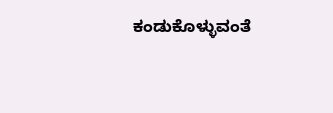ಕಂಡುಕೊಳ್ಳುವಂತೆ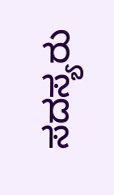ಸದಸ್ಯರು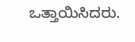ಒತ್ತಾಯಿಸಿದರು.